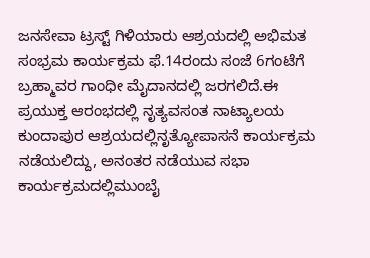ಜನಸೇವಾ ಟ್ರಸ್ಟ್ ಗಿಳಿಯಾರು ಆಶ್ರಯದಲ್ಲಿ ಅಭಿಮತ ಸಂಭ್ರಮ ಕಾರ್ಯಕ್ರಮ ಫೆ.14ರಂದು ಸಂಜೆ 6ಗಂಟೆಗೆ ಬ್ರಹ್ಮಾವರ ಗಾಂಧೀ ಮೈದಾನದಲ್ಲಿ ಜರಗಲಿದೆ.ಈ ಪ್ರಯುಕ್ತ ಆರಂಭದಲ್ಲಿ ನೃತ್ಯವಸಂತ ನಾಟ್ಯಾಲಯ ಕುಂದಾಪುರ ಆಶ್ರಯದಲ್ಲಿನೃತ್ಯೋಪಾಸನೆ ಕಾರ್ಯಕ್ರಮ ನಡೆಯಲಿದ್ದು, ಅನಂತರ ನಡೆಯುವ ಸಭಾ ಕಾರ್ಯಕ್ರಮದಲ್ಲಿಮುಂಬೈ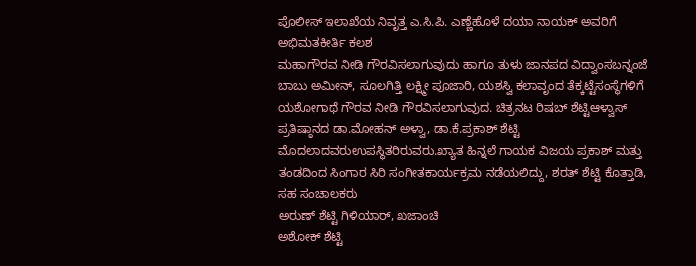ಪೊಲೀಸ್ ಇಲಾಖೆಯ ನಿವೃತ್ತ ಎ.ಸಿ.ಪಿ. ಎಣ್ಣೆಹೊಳೆ ದಯಾ ನಾಯಕ್ ಅವರಿಗೆ ಅಭಿಮತಕೀರ್ತಿ ಕಲಶ
ಮಹಾಗೌರವ ನೀಡಿ ಗೌರವಿಸಲಾಗುವುದು ಹಾಗೂ ತುಳು ಜಾನಪದ ವಿದ್ವಾಂಸಬನ್ನಂಜೆ ಬಾಬು ಅಮೀನ್, ಸೂಲಗಿತ್ತಿ ಲಕ್ಷ್ಮೀ ಪೂಜಾರಿ, ಯಶಸ್ವಿ ಕಲಾವೃಂದ ತೆಕ್ಕಟ್ಟೆಸಂಸ್ಥೆಗಳಿಗೆ ಯಶೋಗಾಥೆ ಗೌರವ ನೀಡಿ ಗೌರವಿಸಲಾಗುವುದ. ಚಿತ್ರನಟ ರಿಷಬ್ ಶೆಟ್ಟಿಆಳ್ವಾಸ್ ಪ್ರತಿಷ್ಠಾನದ ಡಾ.ಮೋಹನ್ ಅಳ್ವಾ, ಡಾ.ಕೆ.ಪ್ರಕಾಶ್ ಶೆಟ್ಟಿ ಮೊದಲಾದವರುಉಪಸ್ಥಿತರಿರುವರು.ಖ್ಯಾತ ಹಿನ್ನಲೆ ಗಾಯಕ ವಿಜಯ ಪ್ರಕಾಶ್ ಮತ್ತು ತಂಡದಿಂದ ಸಿಂಗಾರ ಸಿರಿ ಸಂಗೀತಕಾರ್ಯಕ್ರಮ ನಡೆಯಲಿದ್ದು, ಶರತ್ ಶೆಟ್ಟಿ ಕೊತ್ತಾಡಿ, ಸಹ ಸಂಚಾಲಕರು
ಅರುಣ್ ಶೆಟ್ಟಿ ಗಿಳಿಯಾರ್, ಖಜಾಂಚಿ
ಅಶೋಕ್ ಶೆಟ್ಟಿ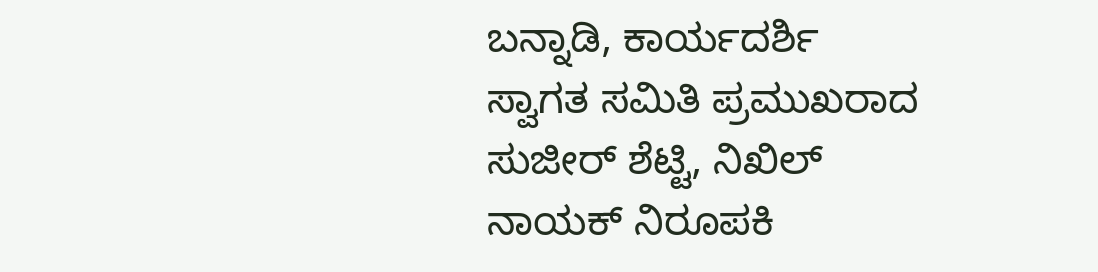ಬನ್ನಾಡಿ, ಕಾರ್ಯದರ್ಶಿ
ಸ್ವಾಗತ ಸಮಿತಿ ಪ್ರಮುಖರಾದ ಸುಜೀರ್ ಶೆಟ್ಟಿ, ನಿಖಿಲ್ ನಾಯಕ್ ನಿರೂಪಕಿ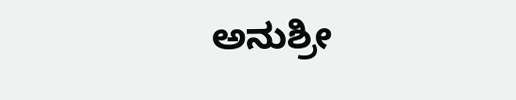ಅನುಶ್ರೀ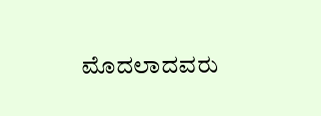ಮೊದಲಾದವರು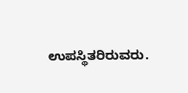ಉಪಸ್ಥಿತರಿರುವರು.